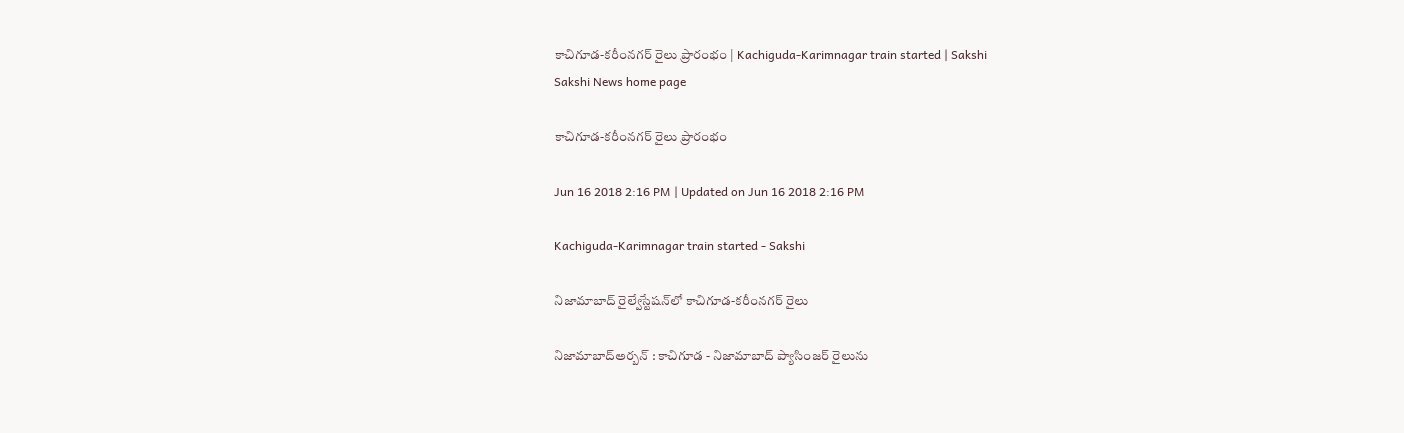కాచిగూడ-కరీంనగర్‌ రైలు ప్రారంభం | Kachiguda-Karimnagar train started | Sakshi
Sakshi News home page

కాచిగూడ-కరీంనగర్‌ రైలు ప్రారంభం

Jun 16 2018 2:16 PM | Updated on Jun 16 2018 2:16 PM

Kachiguda-Karimnagar train started - Sakshi

నిజామాబాద్‌ రైల్వేస్టేషన్‌లో కాచిగూడ-కరీంనగర్‌ రైలు

నిజామాబాద్‌అర్బన్‌ : కాచిగూడ - నిజామాబాద్‌ ప్యాసింజర్‌ రైలును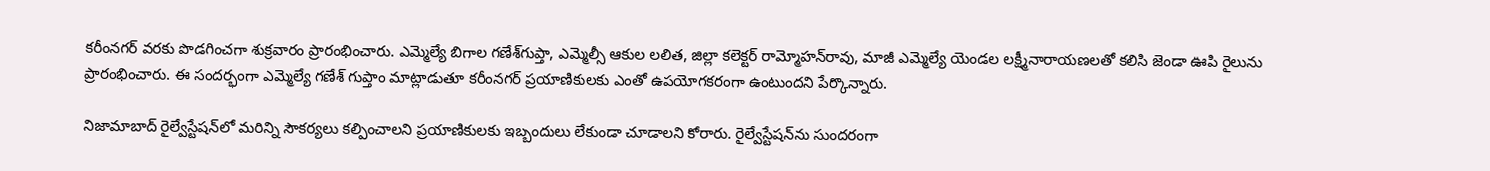కరీంనగర్‌ వరకు పొడగించగా శుక్రవారం ప్రారంభించారు. ఎమ్మెల్యే బిగాల గణేశ్‌గుప్తా, ఎమ్మెల్సీ ఆకుల లలిత, జిల్లా కలెక్టర్‌ రామ్మోహన్‌రావు, మాజీ ఎమ్మెల్యే యెండల లక్ష్మీనారాయణలతో కలిసి జెండా ఊపి రైలును ప్రారంభించారు. ఈ సందర్భంగా ఎమ్మెల్యే గణేశ్‌ గుప్తాం మాట్లాడుతూ కరీంనగర్‌ ప్రయాణికులకు ఎంతో ఉపయోగకరంగా ఉంటుందని పేర్కొన్నారు.

నిజామాబాద్‌ రైల్వేస్టేషన్‌లో మరిన్ని సౌకర్యలు కల్పించాలని ప్రయాణికులకు ఇబ్బందులు లేకుండా చూడాలని కోరారు. రైల్వేస్టేషన్‌ను సుందరంగా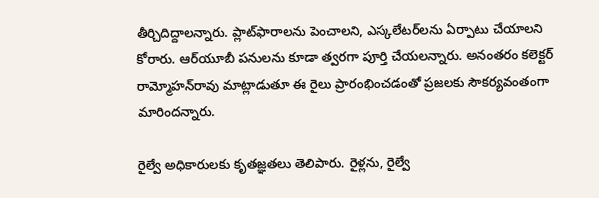తీర్చిదిద్దాలన్నారు. ప్లాట్‌ఫారాలను పెంచాలని, ఎస్కలేటర్‌లను ఏర్పాటు చేయాలని కోరారు. ఆర్‌యూబీ పనులను కూడా త్వరగా పూర్తి చేయలన్నారు. అనంతరం కలెక్టర్‌ రామ్మోహన్‌రావు మాట్లాడుతూ ఈ రైలు ప్రారంభించడంతో ప్రజలకు సౌకర్యవంతంగా మారిందన్నారు.

రైల్వే అధికారులకు కృతజ్ఞతలు తెలిపారు. రైళ్లను, రైల్వే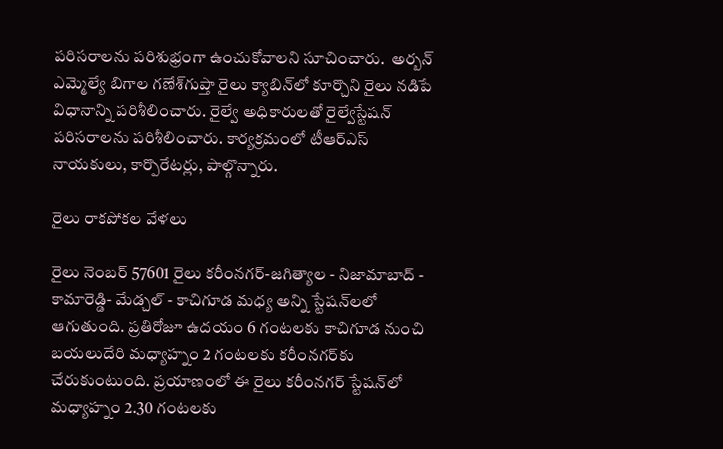పరిసరాలను పరిశుభ్రంగా ఉంచుకోవాలని సూచించారు.  అర్బన్‌ ఎమ్మెల్యే బిగాల గణేశ్‌గుప్తా రైలు క్యాబిన్‌లో కూర్చొని రైలు నడిపే విధానాన్ని పరిశీలించారు. రైల్వే అధికారులతో రైల్వేస్టేషన్‌ పరిసరాలను పరిశీలించారు. కార్యక్రమంలో టీఆర్‌ఎస్‌ నాయకులు, కార్పొరేటర్లు, పాల్గొన్నారు.

రైలు రాకపోకల వేళలు

రైలు నెంబర్‌ 57601 రైలు కరీంనగర్‌-జగిత్యాల - నిజామాబాద్‌ - కామారెడ్డి- మేడ్చల్‌ - కాచిగూడ మధ్య అన్ని స్టేషన్‌లలో ఆగుతుంది. ప్రతిరోజూ ఉదయం 6 గంటలకు కాచిగూడ నుంచి బయలుదేరి మధ్యాహ్నం 2 గంటలకు కరీంనగర్‌కు చేరుకుంటుంది. ప్రయాణంలో ఈ రైలు కరీంనగర్‌ స్టేషన్‌లో మధ్యాహ్నం 2.30 గంటలకు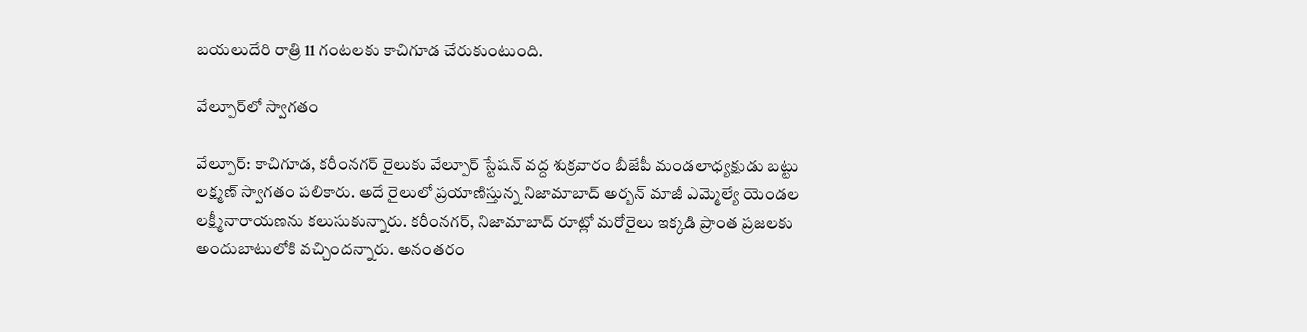బయలుదేరి రాత్రి 11 గంటలకు కాచిగూడ చేరుకుంటుంది.

వేల్పూర్‌లో స్వాగతం

వేల్పూర్‌: కాచిగూడ, కరీంనగర్‌ రైలుకు వేల్పూర్‌ స్టేషన్‌ వద్ద శుక్రవారం బీజేపీ మండలాధ్యక్షుడు బట్టు లక్ష్మణ్‌ స్వాగతం పలికారు. అదే రైలులో ప్రయాణిస్తున్న నిజామాబాద్‌ అర్బన్‌ మాజీ ఎమ్మెల్యే యెండల లక్ష్మీనారాయణను కలుసుకున్నారు. కరీంనగర్, నిజామాబాద్‌ రూట్లో మరోరైలు ఇక్కడి ప్రాంత ప్రజలకు అందుబాటులోకి వచ్చిందన్నారు. అనంతరం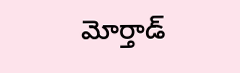మోర్తాడ్‌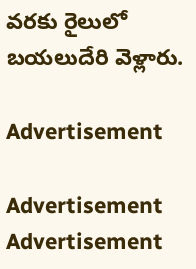వరకు రైలులో బయలుదేరి వెళ్లారు.

Advertisement

Advertisement
Advertisement